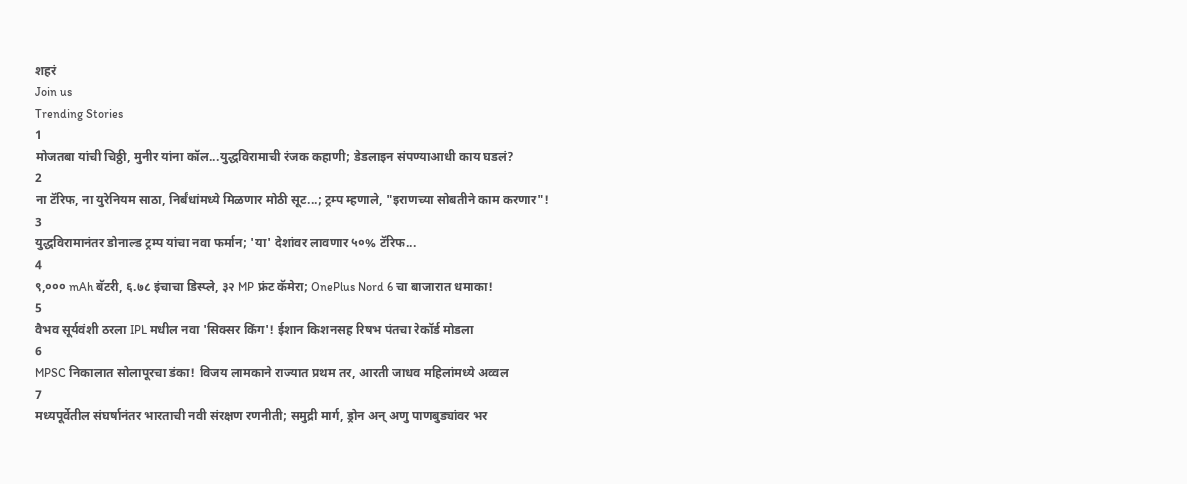शहरं
Join us
Trending Stories
1
मोजतबा यांची चिठ्ठी, मुनीर यांना कॉल...युद्धविरामाची रंजक कहाणी; डेडलाइन संपण्याआधी काय घडलं?
2
ना टॅरिफ, ना युरेनियम साठा, निर्बंधांमध्ये मिळणार मोठी सूट...; ट्रम्प म्हणाले, "इराणच्या सोबतीने काम करणार"!
3
युद्धविरामानंतर डोनाल्ड ट्रम्प यांचा नवा फर्मान; 'या' देशांवर लावणार ५०% टॅरिफ...
4
९,००० mAh बॅटरी, ६.७८ इंचाचा डिस्प्ले, ३२ MP फ्रंट कॅमेरा; OnePlus Nord 6 चा बाजारात धमाका!
5
वैभव सूर्यवंशी ठरला IPL मधील नवा 'सिक्सर किंग'! ईशान किशनसह रिषभ पंतचा रेकॉर्ड मोडला
6
MPSC निकालात सोलापूरचा डंका! विजय लामकाने राज्यात प्रथम तर, आरती जाधव महिलांमध्ये अव्वल
7
मध्यपूर्वेतील संघर्षानंतर भारताची नवी संरक्षण रणनीती; समुद्री मार्ग, ड्रोन अन् अणु पाणबुड्यांवर भर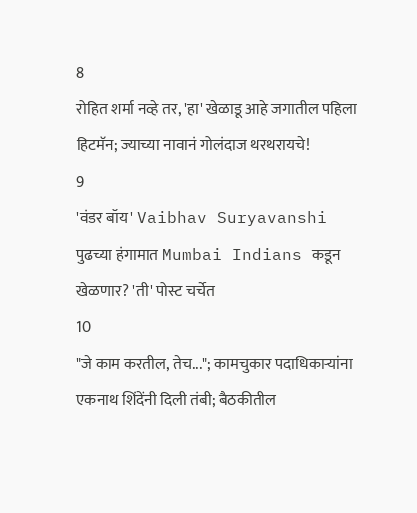8
रोहित शर्मा नव्हे तर, 'हा' खेळाडू आहे जगातील पहिला हिटमॅन; ज्याच्या नावानं गोलंदाज थरथरायचे!
9
'वंडर बॉय' Vaibhav Suryavanshi पुढच्या हंगामात Mumbai Indians कडून खेळणार? 'ती' पोस्ट चर्चेत
10
"जे काम करतील, तेच..."; कामचुकार पदाधिकाऱ्यांना एकनाथ शिंदेंनी दिली तंबी; बैठकीतील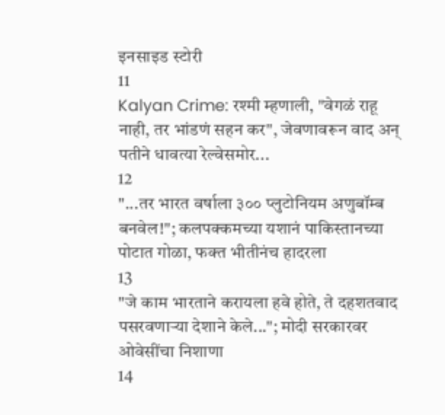इनसाइड स्टोरी
11
Kalyan Crime: रश्मी म्हणाली, "वेगळं राहू नाही, तर भांडणं सहन कर", जेवणावरून वाद अन् पतीने धावत्या रेल्वेसमोर...
12
"...तर भारत वर्षाला ३०० प्लुटोनियम अणुबॉम्ब बनवेल!"; कलपक्कमच्या यशानं पाकिस्तानच्या पोटात गोळा, फक्त भीतीनंच हादरला
13
"जे काम भारताने करायला हवे होते, ते दहशतवाद पसरवणाऱ्या देशाने केले..."; मोदी सरकारवर ओवेसींचा निशाणा
14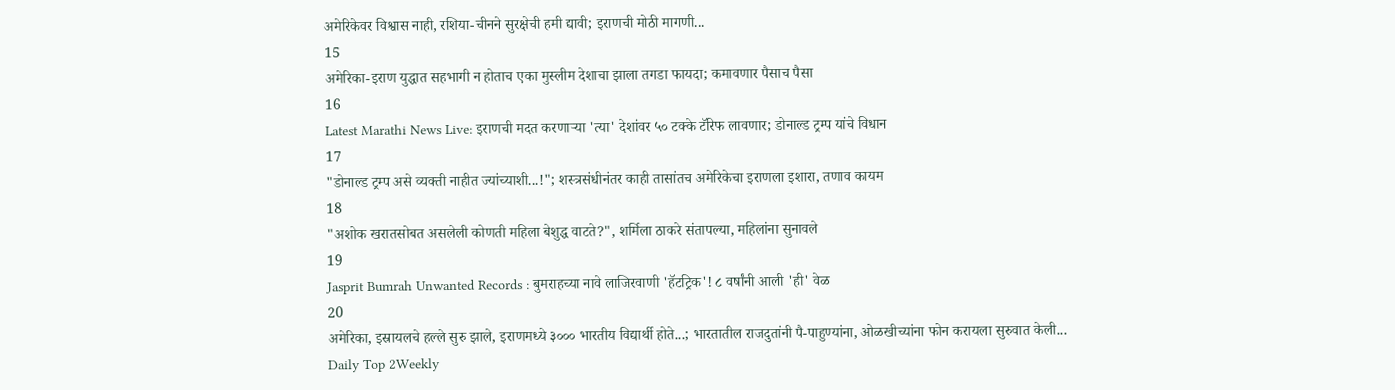अमेरिकेवर विश्वास नाही, रशिया-चीनने सुरक्षेची हमी द्यावी; इराणची मोठी मागणी...
15
अमेरिका-इराण युद्धात सहभागी न होताच एका मुस्लीम देशाचा झाला तगडा फायदा; कमावणार पैसाच पैसा
16
Latest Marathi News Live: इराणची मदत करणाऱ्या 'त्या' देशांवर ५० टक्के टॅरिफ लावणार; डोनाल्ड ट्रम्प यांचे विधान
17
"डोनाल्ड ट्रम्प असे व्यक्ती नाहीत ज्यांच्याशी...!"; शस्त्रसंधीनंतर काही तासांतच अमेरिकेचा इराणला इशारा, तणाव कायम
18
"अशोक खरातसोबत असलेली कोणती महिला बेशुद्ध वाटते?", शर्मिला ठाकरे संतापल्या, महिलांना सुनावले
19
Jasprit Bumrah Unwanted Records : बुमराहच्या नावे लाजिरवाणी 'हॅटट्रिक'! ८ वर्षांनी आली 'ही' वेळ
20
अमेरिका, इस्रायलचे हल्ले सुरु झाले, इराणमध्ये ३००० भारतीय विद्यार्थी होते...; भारतातील राजदुतांनी पै-पाहुण्यांना, ओळखीच्यांना फोन करायला सुरुवात केली...
Daily Top 2Weekly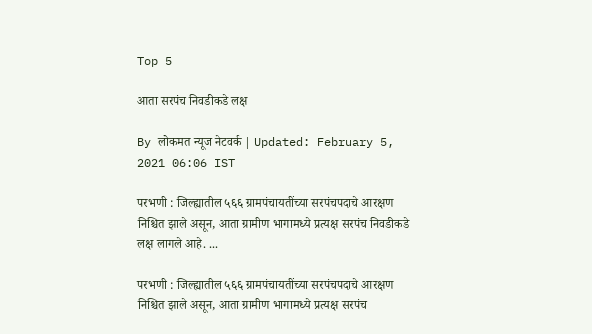Top 5

आता सरपंच निवडीकडे लक्ष

By लोकमत न्यूज नेटवर्क | Updated: February 5, 2021 06:06 IST

परभणी : जिल्ह्यातील ५६६ ग्रामपंचायतींच्या सरपंचपदाचे आरक्षण निश्चित झाले असून, आता ग्रामीण भागामध्ये प्रत्यक्ष सरपंच निवडीकडे लक्ष लागले आहे. ...

परभणी : जिल्ह्यातील ५६६ ग्रामपंचायतींच्या सरपंचपदाचे आरक्षण निश्चित झाले असून, आता ग्रामीण भागामध्ये प्रत्यक्ष सरपंच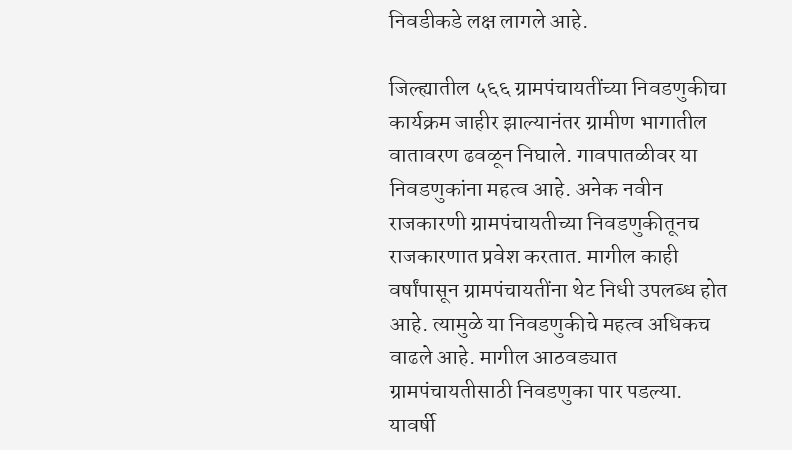निवडीकडे लक्ष लागले आहे.

जिल्ह्यातील ५६६ ग्रामपंचायतींच्या निवडणुकीचा कार्यक्रम जाहीर झाल्यानंतर ग्रामीण भागातील वातावरण ढवळून निघाले. गावपातळीवर या निवडणुकांना महत्व आहे. अनेक नवीन राजकारणी ग्रामपंचायतीच्या निवडणुकीतूनच राजकारणात प्रवेश करतात. मागील काही वर्षांपासून ग्रामपंचायतींना थेट निधी उपलब्ध होत आहे. त्यामुळे या निवडणुकीचे महत्व अधिकच वाढले आहे. मागील आठवड्यात ग्रामपंचायतीसाठी निवडणुका पार पडल्या. यावर्षी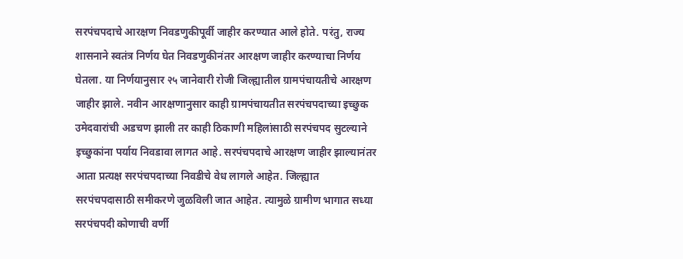सरपंचपदाचे आरक्षण निवडणुकीपूर्वी जाहीर करण्यात आले होते. परंतु, राज्य शासनाने स्वतंत्र निर्णय घेत निवडणुकीनंतर आरक्षण जाहीर करण्याचा निर्णय घेतला. या निर्णयानुसार २५ जानेवारी रोजी जिल्ह्यातील ग्रामपंचायतीचे आरक्षण जाहीर झाले. नवीन आरक्षणानुसार काही ग्रामपंचायतीत सरपंचपदाच्या इच्छुक उमेदवारांची अडचण झाली तर काही ठिकाणी महिलांसाठी सरपंचपद सुटल्याने इच्छुकांना पर्याय निवडावा लागत आहे. सरपंचपदाचे आरक्षण जाहीर झाल्यानंतर आता प्रत्यक्ष सरपंचपदाच्या निवडीचे वेध लागले आहेत. जिल्ह्यात सरपंचपदासाठी समीकरणे जुळविली जात आहेत. त्यामुळे ग्रामीण भागात सध्या सरपंचपदी कोणाची वर्णी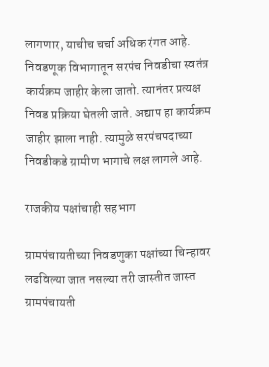लागणार, याचीच चर्चा अधिक रंगत आहे. निवडणूक विभागातून सरपंच निवडीचा स्वतंत्र कार्यक्रम जाहीर केला जातो. त्यानंतर प्रत्यक्ष निवड प्रक्रिया घेतली जाते. अद्याप हा कार्यक्रम जाहीर झाला नाही. त्यामुळे सरपंचपदाच्या निवडीकडे ग्रामीण भागाचे लक्ष लागले आहे.

राजकीय पक्षांचाही सहभाग

ग्रामपंचायतीच्या निवडणुका पक्षांच्या चिन्हावर लढविल्या जात नसल्या तरी जास्तीत जास्त ग्रामपंचायती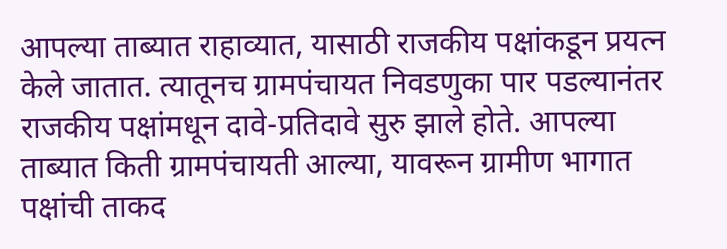आपल्या ताब्यात राहाव्यात, यासाठी राजकीय पक्षांकडून प्रयत्न केले जातात. त्यातूनच ग्रामपंचायत निवडणुका पार पडल्यानंतर राजकीय पक्षांमधून दावे-प्रतिदावे सुरु झाले होते. आपल्या ताब्यात किती ग्रामपंचायती आल्या, यावरून ग्रामीण भागात पक्षांची ताकद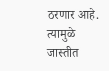ठरणार आहे. त्यामुळे जास्तीत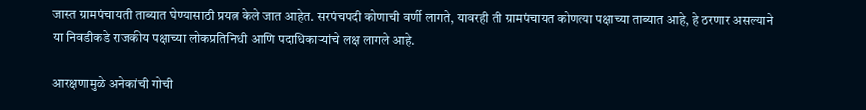जास्त ग्रामपंचायती ताब्यात घेण्यासाठी प्रयत्न केले जात आहेत. सरपंचपदी कोणाची वर्णी लागते, यावरही ती ग्रामपंचायत कोणत्या पक्षाच्या ताब्यात आहे, हे ठरणार असल्याने या निवडीकडे राजकीय पक्षाच्या लोकप्रतिनिधी आणि पदाधिकाऱ्यांचे लक्ष लागले आहे.

आरक्षणामुळे अनेकांची गोची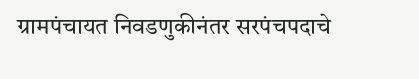ग्रामपंचायत निवडणुकीनंतर सरपंचपदाचे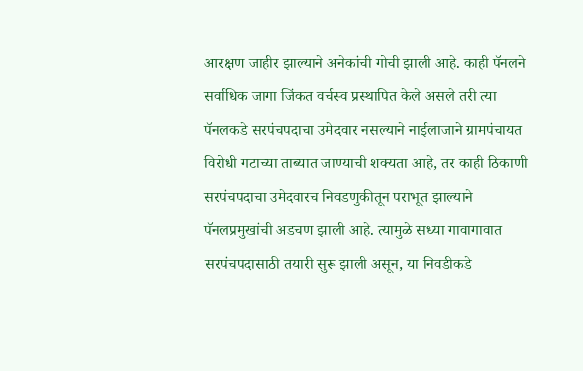आरक्षण जाहीर झाल्याने अनेकांची गोची झाली आहे. काही पॅनलने सर्वाधिक जागा जिंकत वर्चस्व प्रस्थापित केले असले तरी त्या पॅनलकडे सरपंचपदाचा उमेदवार नसल्याने नाईलाजाने ग्रामपंचायत विरोधी गटाच्या ताब्यात जाण्याची शक्यता आहे, तर काही ठिकाणी सरपंचपदाचा उमेदवारच निवडणुकीतून पराभूत झाल्याने पॅनलप्रमुखांची अडचण झाली आहे. त्यामुळे सध्या गावागावात सरपंचपदासाठी तयारी सुरू झाली असून, या निवडीकडे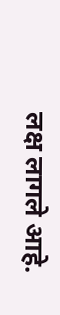लक्ष लागले आहे.